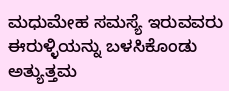ಮಧುಮೇಹ ಸಮಸ್ಯೆ ಇರುವವರು ಈರುಳ್ಳಿಯನ್ನು ಬಳಸಿಕೊಂಡು ಅತ್ಯುತ್ತಮ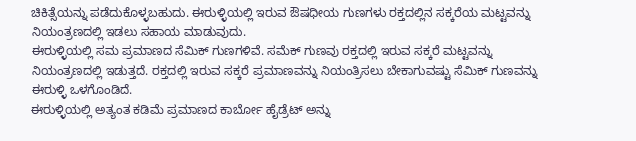ಚಿಕಿತ್ಸೆಯನ್ನು ಪಡೆದುಕೊಳ್ಳಬಹುದು. ಈರುಳ್ಳಿಯಲ್ಲಿ ಇರುವ ಔಷಧೀಯ ಗುಣಗಳು ರಕ್ತದಲ್ಲಿನ ಸಕ್ಕರೆಯ ಮಟ್ಟವನ್ನು ನಿಯಂತ್ರಣದಲ್ಲಿ ಇಡಲು ಸಹಾಯ ಮಾಡುವುದು.
ಈರುಳ್ಳಿಯಲ್ಲಿ ಸಮ ಪ್ರಮಾಣದ ಸೆಮಿಕ್ ಗುಣಗಳಿವೆ. ಸಮೆಕ್ ಗುಣವು ರಕ್ತದಲ್ಲಿ ಇರುವ ಸಕ್ಕರೆ ಮಟ್ಟವನ್ನು ನಿಯಂತ್ರಣದಲ್ಲಿ ಇಡುತ್ತದೆ. ರಕ್ತದಲ್ಲಿ ಇರುವ ಸಕ್ಕರೆ ಪ್ರಮಾಣವನ್ನು ನಿಯಂತ್ರಿಸಲು ಬೇಕಾಗುವಷ್ಟು ಸೆಮಿಕ್ ಗುಣವನ್ನು ಈರುಳ್ಳಿ ಒಳಗೊಂಡಿದೆ.
ಈರುಳ್ಳಿಯಲ್ಲಿ ಅತ್ಯಂತ ಕಡಿಮೆ ಪ್ರಮಾಣದ ಕಾರ್ಬೋ ಹೈಡ್ರೆಟ್ ಅನ್ನು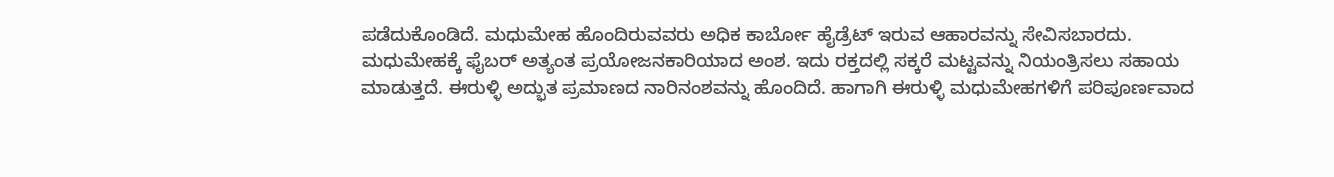ಪಡೆದುಕೊಂಡಿದೆ. ಮಧುಮೇಹ ಹೊಂದಿರುವವರು ಅಧಿಕ ಕಾರ್ಬೋ ಹೈಡ್ರೆಟ್ ಇರುವ ಆಹಾರವನ್ನು ಸೇವಿಸಬಾರದು.
ಮಧುಮೇಹಕ್ಕೆ ಫೈಬರ್ ಅತ್ಯಂತ ಪ್ರಯೋಜನಕಾರಿಯಾದ ಅಂಶ. ಇದು ರಕ್ತದಲ್ಲಿ ಸಕ್ಕರೆ ಮಟ್ಟವನ್ನು ನಿಯಂತ್ರಿಸಲು ಸಹಾಯ ಮಾಡುತ್ತದೆ. ಈರುಳ್ಳಿ ಅದ್ಭುತ ಪ್ರಮಾಣದ ನಾರಿನಂಶವನ್ನು ಹೊಂದಿದೆ. ಹಾಗಾಗಿ ಈರುಳ್ಳಿ ಮಧುಮೇಹಗಳಿಗೆ ಪರಿಪೂರ್ಣವಾದ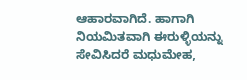ಆಹಾರವಾಗಿದೆ. ಹಾಗಾಗಿ ನಿಯಮಿತವಾಗಿ ಈರುಳ್ಳಿಯನ್ನು ಸೇವಿಸಿದರೆ ಮಧುಮೇಹ,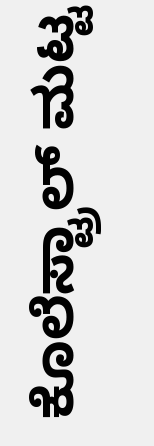ಕೊಲೆಸ್ಟ್ರಾಲ್ ಮಟ್ಟ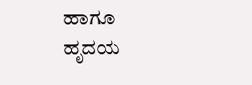ಹಾಗೂ ಹೃದಯ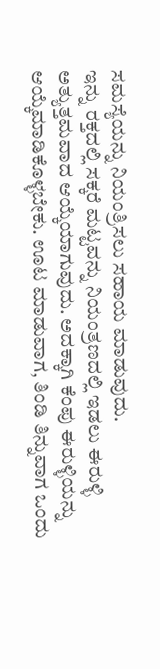ಸಮಸ್ಯೆಯನ್ನು ನಿಯಂತ್ರಿಸಲು ಸಹಾಯ ಮಾಡುವುದು.
ಇನ್ನು ರಕ್ತದಲ್ಲಿ ಸಕ್ಕರೆ ಮಟ್ಟವನ್ನು ನಿಯಂತ್ರಣದಲ್ಲಿ ಇಡಲು ಈರುಳ್ಳಿ ಅತ್ಯುತ್ತಮವಾದ ಆಯ್ಕೆಯಾಗುವುದು. ಅದಕ್ಕಾಗಿ ಕೆಂಪು ಈರುಳ್ಳಿಯನ್ನು ಆಯ್ಕೆಮಾಡಿಕೊಳ್ಳಬೇಕು. ಊಟ ಮಾಡುವಾಗ, ತಿಂಡಿ ತಿನ್ನುವಾಗ ಒಂದು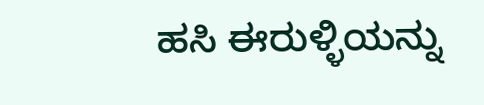ಹಸಿ ಈರುಳ್ಳಿಯನ್ನು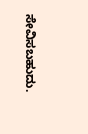ಸೇವಿಸಬಹುದು.